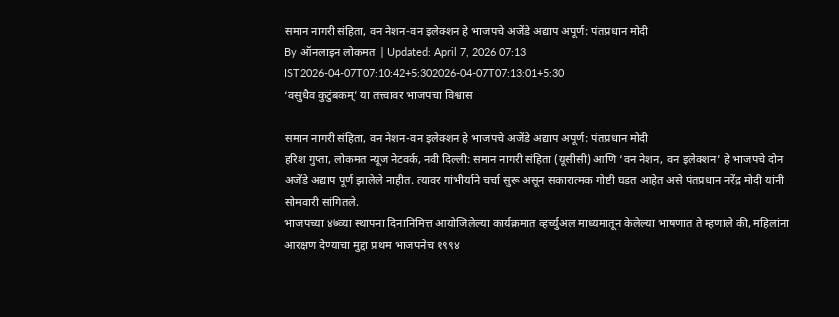समान नागरी संहिता, वन नेशन-वन इलेक्शन हे भाजपचे अजेंडे अद्याप अपूर्ण: पंतप्रधान मोदी
By ऑनलाइन लोकमत | Updated: April 7, 2026 07:13 IST2026-04-07T07:10:42+5:302026-04-07T07:13:01+5:30
‘वसुधैव कुटुंबकम्’ या तत्त्वावर भाजपचा विश्वास

समान नागरी संहिता, वन नेशन-वन इलेक्शन हे भाजपचे अजेंडे अद्याप अपूर्ण: पंतप्रधान मोदी
हरिश गुप्ता, लोकमत न्यूज नेटवर्क, नवी दिल्ली: समान नागरी संहिता (यूसीसी) आणि ‘वन नेशन, वन इलेक्शन’ हे भाजपचे दोन अजेंडे अद्याप पूर्ण झालेले नाहीत. त्यावर गांभीर्याने चर्चा सुरू असून सकारात्मक गोष्टी घडत आहेत असे पंतप्रधान नरेंद्र मोदी यांनी सोमवारी सांगितले.
भाजपच्या ४७व्या स्थापना दिनानिमित्त आयोजिलेल्या कार्यक्रमात व्हर्च्युअल माध्यमातून केलेल्या भाषणात ते म्हणाले की, महिलांना आरक्षण देण्याचा मुद्दा प्रथम भाजपनेच १९९४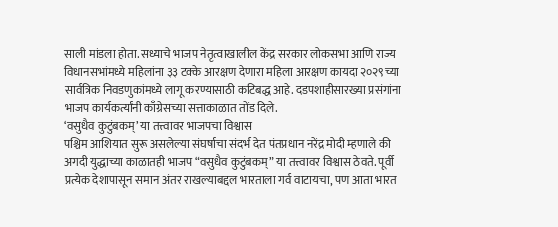साली मांडला होता. सध्याचे भाजप नेतृत्वाखालील केंद्र सरकार लोकसभा आणि राज्य विधानसभांमध्ये महिलांना ३३ टक्के आरक्षण देणारा महिला आरक्षण कायदा २०२९च्या सार्वत्रिक निवडणुकांमध्ये लागू करण्यासाठी कटिबद्ध आहे. दडपशाहीसारख्या प्रसंगांना भाजप कार्यकर्त्यांनी काँग्रेसच्या सत्ताकाळात तोंड दिले.
‘वसुधैव कुटुंबकम्’ या तत्त्वावर भाजपचा विश्वास
पश्चिम आशियात सुरू असलेल्या संघर्षाचा संदर्भ देत पंतप्रधान नरेंद्र मोदी म्हणाले की अगदी युद्धाच्या काळातही भाजप “वसुधैव कुटुंबकम्” या तत्त्वावर विश्वास ठेवते. पूर्वी प्रत्येक देशापासून समान अंतर राखल्याबद्दल भारताला गर्व वाटायचा, पण आता भारत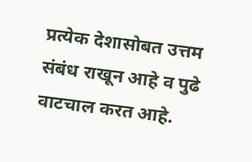प्रत्येक देशासोबत उत्तम संबंध राखून आहे व पुढे वाटचाल करत आहे.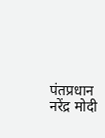पंतप्रधान नरेंद्र मोदी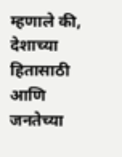म्हणाले की, देशाच्या हितासाठी आणि जनतेच्या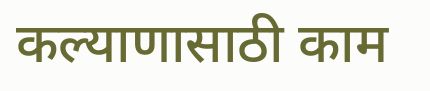कल्याणासाठी काम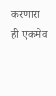करणारा ही एकमेव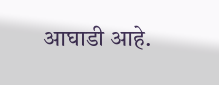आघाडी आहे.